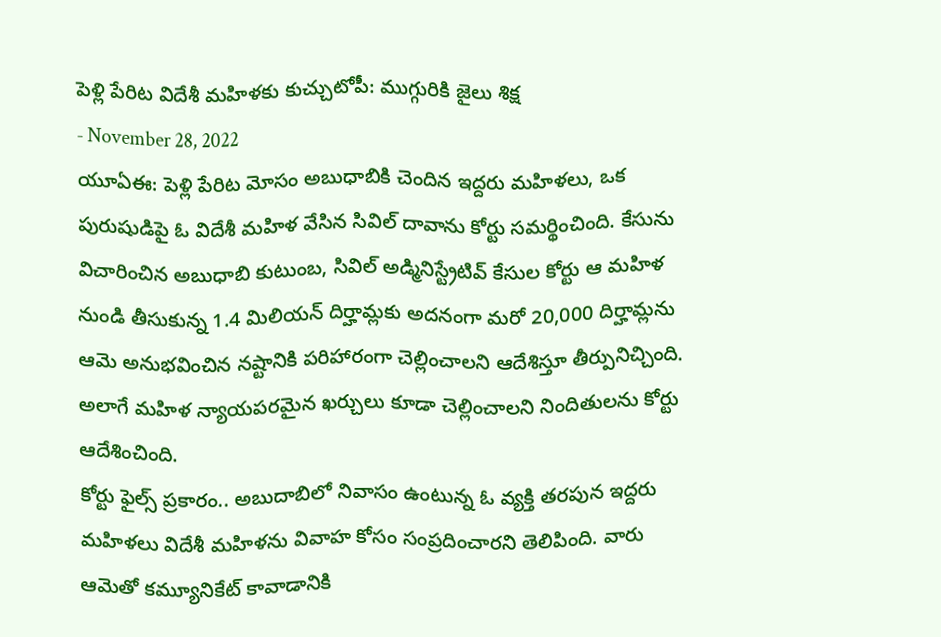పెళ్లి పేరిట విదేశీ మహిళకు కుచ్చుటోపీ: ముగ్గురికి జైలు శిక్ష
- November 28, 2022
యూఏఈ: పెళ్లి పేరిట మోసం అబుధాబికి చెందిన ఇద్దరు మహిళలు, ఒక పురుషుడిపై ఓ విదేశీ మహిళ వేసిన సివిల్ దావాను కోర్టు సమర్థించింది. కేసును విచారించిన అబుధాబి కుటుంబ, సివిల్ అడ్మినిస్ట్రేటివ్ కేసుల కోర్టు ఆ మహిళ నుండి తీసుకున్న 1.4 మిలియన్ దిర్హామ్లకు అదనంగా మరో 20,000 దిర్హామ్లను ఆమె అనుభవించిన నష్టానికి పరిహారంగా చెల్లించాలని ఆదేశిస్తూ తీర్పునిచ్చింది. అలాగే మహిళ న్యాయపరమైన ఖర్చులు కూడా చెల్లించాలని నిందితులను కోర్టు ఆదేశించింది.
కోర్టు ఫైల్స్ ప్రకారం.. అబుదాబిలో నివాసం ఉంటున్న ఓ వ్యక్తి తరపున ఇద్దరు మహిళలు విదేశీ మహిళను వివాహ కోసం సంప్రదించారని తెలిపింది. వారు ఆమెతో కమ్యూనికేట్ కావాడానికి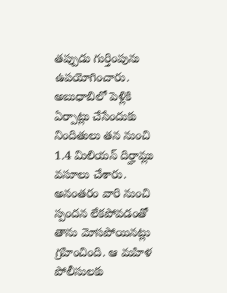తప్పుడు గుర్తింపును ఉపయోగించారు. అబుధాబిలో పెళ్లికి ఏర్పాట్లు చేసేందుకు నిందితులు తన నుంచి 1.4 మిలియన్ దిర్హామ్లు వసూలు చేశారు. అనంతరం వారి నుంచి స్పందన లేకపోవడంతో తాను మోసపోయినట్లు గ్రహించింది. ఆ మహిళ పోలీసులకు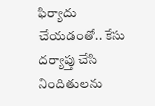ఫిర్యాదు చేయడంతో.. కేసు దర్యాప్తు చేసి నిందితులను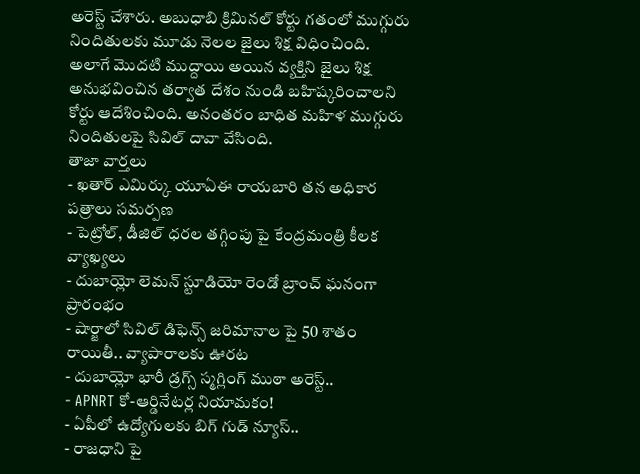అరెస్ట్ చేశారు. అబుధాబి క్రిమినల్ కోర్టు గతంలో ముగ్గురు నిందితులకు మూడు నెలల జైలు శిక్ష విధించింది. అలాగే మొదటి ముద్దాయి అయిన వ్యక్తిని జైలు శిక్ష అనుభవించిన తర్వాత దేశం నుండి బహిష్కరించాలని కోర్టు ఆదేశించింది. అనంతరం బాధిత మహిళ ముగ్గురు నిందితులపై సివిల్ దావా వేసింది.
తాజా వార్తలు
- ఖతార్ ఎమిర్కు యూఏఈ రాయబారి తన అధికార పత్రాలు సమర్పణ
- పెట్రోల్, డీజిల్ ధరల తగ్గింపు పై కేంద్రమంత్రి కీలక వ్యాఖ్యలు
- దుబాయ్లో లెమన్ స్టూడియో రెండో బ్రాంచ్ ఘనంగా ప్రారంభం
- షార్జాలో సివిల్ డిఫెన్స్ జరిమానాల పై 50 శాతం రాయితీ.. వ్యాపారాలకు ఊరట
- దుబాయ్లో భారీ డ్రగ్స్ స్మగ్లింగ్ ముఠా అరెస్ట్..
- APNRT కో-ఆర్డినేటర్ల నియామకం!
- ఏపీలో ఉద్యోగులకు బిగ్ గుడ్ న్యూస్..
- రాజధాని పై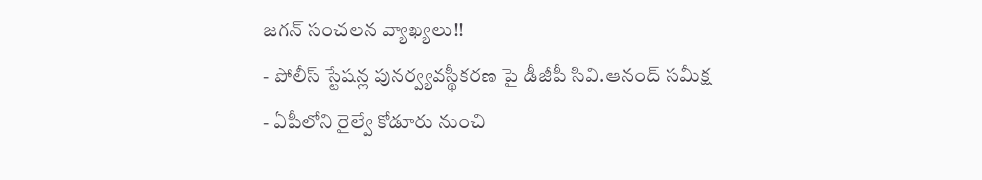జగన్ సంచలన వ్యాఖ్యలు!!
- పోలీస్ స్టేషన్ల పునర్వ్యవస్థీకరణ పై డీజీపీ సివి.ఆనంద్ సమీక్ష
- ఏపీలోని రైల్వే కోడూరు నుంచి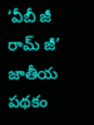‘వీబీ జీ రామ్ జీ’ జాతీయ పథకం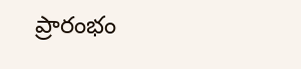ప్రారంభం